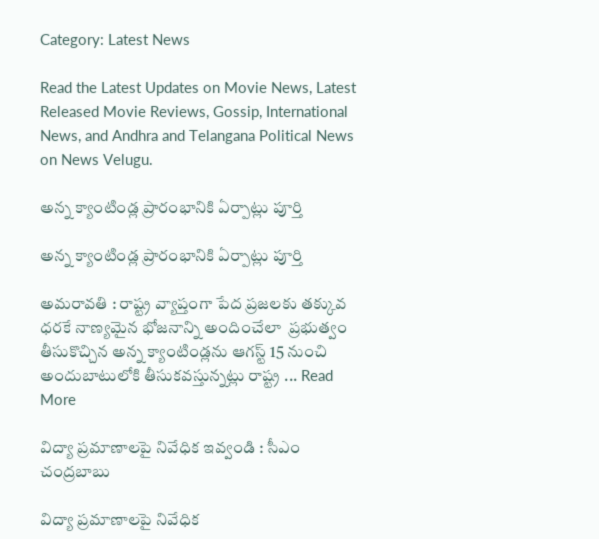Category: Latest News

Read the Latest Updates on Movie News, Latest Released Movie Reviews, Gossip, International News, and Andhra and Telangana Political News on News Velugu.

అన్న క్యాంటిండ్ల ప్రారంభానికి ఏర్పాట్లు పూర్తి

అన్న క్యాంటిండ్ల ప్రారంభానికి ఏర్పాట్లు పూర్తి

అమరావతి : రాష్ట్ర వ్యాప్తంగా పేద ప్రజలకు తక్కువ ధరకే నాణ్యమైన భోజనాన్ని అందించేలా  ప్రభుత్వం తీసుకొచ్చిన అన్న క్యాంటిండ్లను ఆగస్ట్ 15 నుంచి అందుబాటులోకి తీసుకవస్తున్నట్లు రాష్ట్ర ... Read More

విద్యా ప్రమాణాలపై నివేధిక ఇవ్వండి : సీఎం చంద్రబాబు

విద్యా ప్రమాణాలపై నివేధిక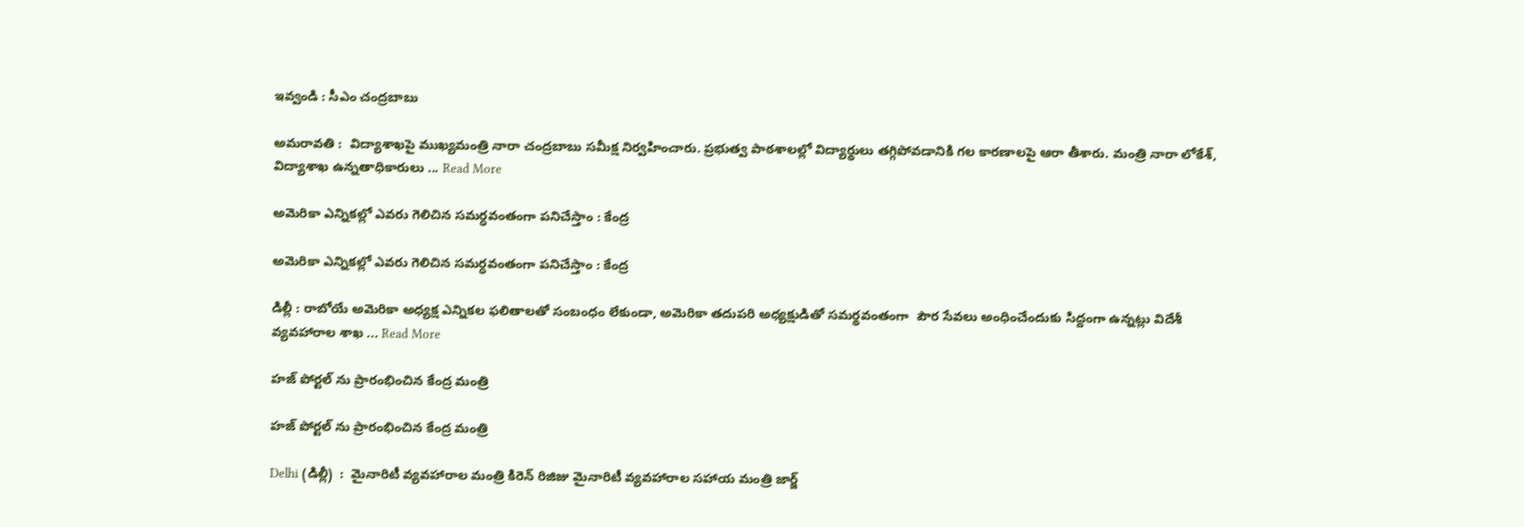ఇవ్వండి : సీఎం చంద్రబాబు

అమరావతి :  విద్యాశాఖపై ముఖ్యమంత్రి నారా చంద్రబాబు సమీక్ష నిర్వహించారు. ప్రభుత్వ పాఠశాలల్లో విద్యార్థులు తగ్గిపోవడానికి గల కారణాలపై ఆరా తీశారు. మంత్రి నారా లోకేశ్‌, విద్యాశాఖ ఉన్నతాధికారులు ... Read More

అమెరికా ఎన్నికల్లో ఎవరు గెలిచిన సమర్ధవంతంగా పనిచేస్తాం : కేంద్ర

అమెరికా ఎన్నికల్లో ఎవరు గెలిచిన సమర్ధవంతంగా పనిచేస్తాం : కేంద్ర

డిల్లీ : రాబోయే అమెరికా అధ్యక్ష ఎన్నికల ఫలితాలతో సంబంధం లేకుండా, అమెరికా తదుపరి అధ్యక్షుడితో సమర్థవంతంగా  పౌర సేవలు అంధించేందుకు సిద్దంగా ఉన్నట్లు విదేశీ వ్యవహారాల శాఖ ... Read More

హజ్ పోర్టల్ ను ప్రారంభించిన కేంద్ర మంత్రి

హజ్ పోర్టల్ ను ప్రారంభించిన కేంద్ర మంత్రి

Delhi (డిల్లీ)  :  మైనారిటీ వ్యవహారాల మంత్రి కిరెన్ రిజిజు మైనారిటీ వ్యవహారాల సహాయ మంత్రి జార్జ్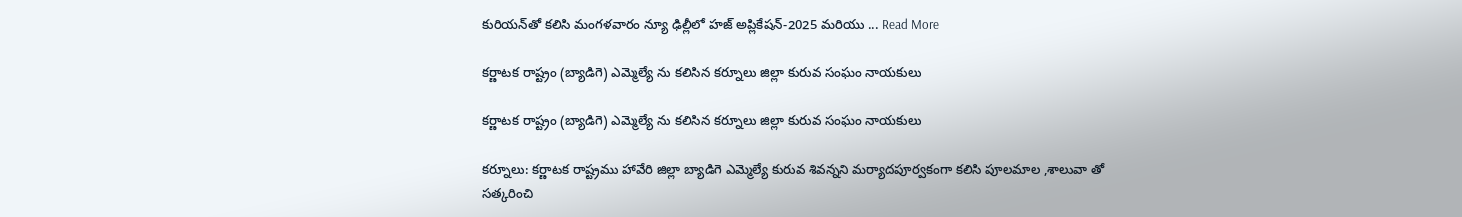కురియన్‌తో కలిసి మంగళవారం న్యూ ఢిల్లీలో హజ్ అప్లికేషన్-2025 మరియు ... Read More

కర్ణాటక రాష్ట్రం (బ్యాడిగె) ఎమ్మెల్యే ను కలిసిన కర్నూలు జిల్లా కురువ సంఘం నాయకులు

కర్ణాటక రాష్ట్రం (బ్యాడిగె) ఎమ్మెల్యే ను కలిసిన కర్నూలు జిల్లా కురువ సంఘం నాయకులు

కర్నూలు: కర్ణాటక రాష్ట్రము హావేరి జిల్లా బ్యాడిగె ఎమ్మెల్యే కురువ శివన్నని మర్యాదపూర్వకంగా కలిసి పూలమాల ,శాలువా తో సత్కరించి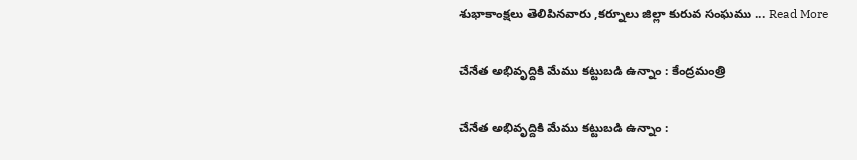శుభాకాంక్షలు తెలిపినవారు ,కర్నూలు జిల్లా కురువ సంఘము ... Read More

చేనేత అభివృద్దికి మేము కట్టుబడి ఉన్నాం : కేంద్రమంత్రి

చేనేత అభివృద్దికి మేము కట్టుబడి ఉన్నాం :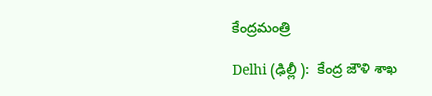కేంద్రమంత్రి

Delhi (ఢిల్లీ ):  కేంద్ర జౌళి శాఖ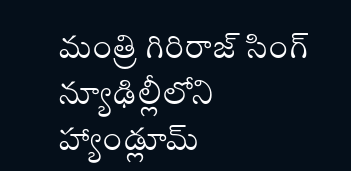మంత్రి గిరిరాజ్ సింగ్  న్యూఢిల్లీలోని హ్యాండ్లూమ్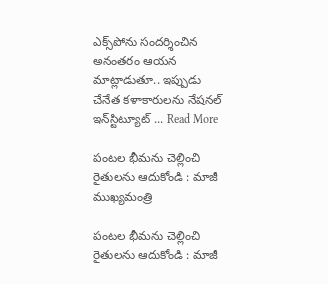ఎక్స్‌పోను సందర్శించిన అనంతరం ఆయన మాట్లాడుతూ.. ఇప్పుడు చేనేత కళాకారులను నేషనల్ ఇన్‌స్టిట్యూట్ ... Read More

పంటల భీమను చెల్లించి రైతులను ఆదుకోండి : మాజీ ముఖ్యమంత్రి

పంటల భీమను చెల్లించి రైతులను ఆదుకోండి : మాజీ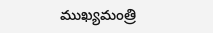ముఖ్యమంత్రి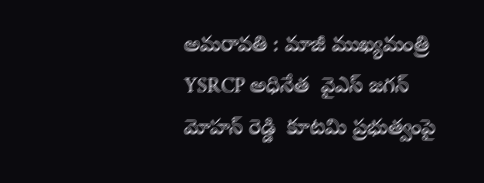అమరావతి : మాజీ ముఖ్యమంత్రి YSRCP అధినేత  వైఎస్ జగన్ మోహన్ రెడ్డి  కూటమి ప్రభుత్వంపై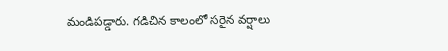మండిపడ్డారు. గడిచిన కాలంలో సరైన వర్షాలు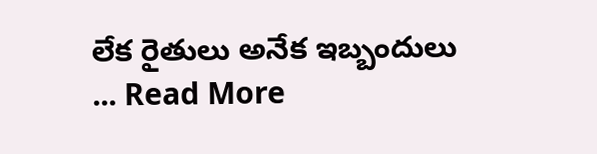లేక రైతులు అనేక ఇబ్బందులు ... Read More